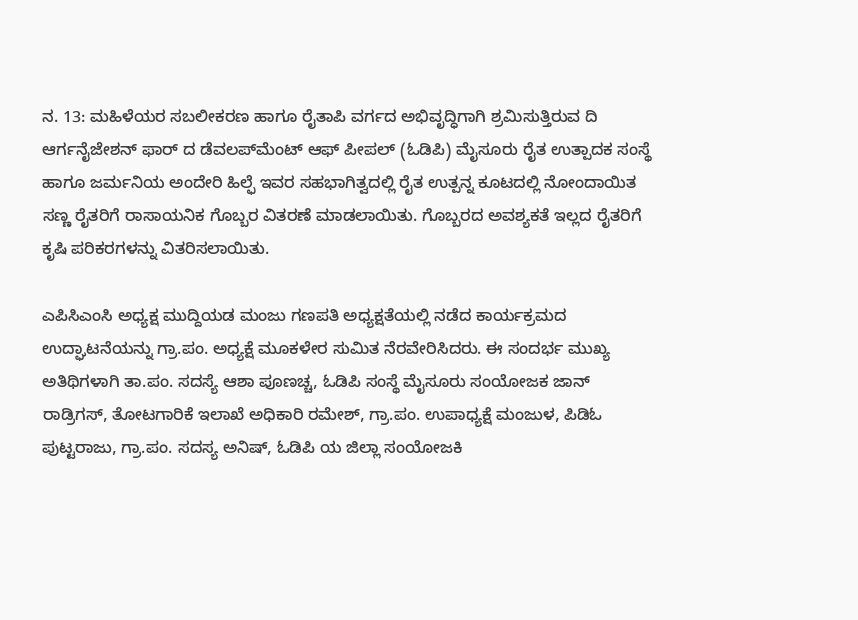ನ. 13: ಮಹಿಳೆಯರ ಸಬಲೀಕರಣ ಹಾಗೂ ರೈತಾಪಿ ವರ್ಗದ ಅಭಿವೃದ್ಧಿಗಾಗಿ ಶ್ರಮಿಸುತ್ತಿರುವ ದಿ ಆರ್ಗನೈಜೇಶನ್ ಫಾರ್ ದ ಡೆವಲಪ್‍ಮೆಂಟ್ ಆಫ್ ಪೀಪಲ್ (ಓಡಿಪಿ) ಮೈಸೂರು ರೈತ ಉತ್ಪಾದಕ ಸಂಸ್ಥೆ ಹಾಗೂ ಜರ್ಮನಿಯ ಅಂದೇರಿ ಹಿಲ್ಫೆ ಇವರ ಸಹಭಾಗಿತ್ವದಲ್ಲಿ ರೈತ ಉತ್ಪನ್ನ ಕೂಟದಲ್ಲಿ ನೋಂದಾಯಿತ ಸಣ್ಣ ರೈತರಿಗೆ ರಾಸಾಯನಿಕ ಗೊಬ್ಬರ ವಿತರಣೆ ಮಾಡಲಾಯಿತು. ಗೊಬ್ಬರದ ಅವಶ್ಯಕತೆ ಇಲ್ಲದ ರೈತರಿಗೆ ಕೃಷಿ ಪರಿಕರಗಳನ್ನು ವಿತರಿಸಲಾಯಿತು.

ಎಪಿಸಿಎಂಸಿ ಅಧ್ಯಕ್ಷ ಮುದ್ದಿಯಡ ಮಂಜು ಗಣಪತಿ ಅಧ್ಯಕ್ಷತೆಯಲ್ಲಿ ನಡೆದ ಕಾರ್ಯಕ್ರಮದ ಉದ್ಘಾಟನೆಯನ್ನು ಗ್ರಾ.ಪಂ. ಅಧ್ಯಕ್ಷೆ ಮೂಕಳೇರ ಸುಮಿತ ನೆರವೇರಿಸಿದರು. ಈ ಸಂದರ್ಭ ಮುಖ್ಯ ಅತಿಥಿಗಳಾಗಿ ತಾ.ಪಂ. ಸದಸ್ಯೆ ಆಶಾ ಪೂಣಚ್ಚ, ಓಡಿಪಿ ಸಂಸ್ಥೆ ಮೈಸೂರು ಸಂಯೋಜಕ ಜಾನ್ ರಾಡ್ರಿಗಸ್, ತೋಟಗಾರಿಕೆ ಇಲಾಖೆ ಅಧಿಕಾರಿ ರಮೇಶ್, ಗ್ರಾ.ಪಂ. ಉಪಾಧ್ಯಕ್ಷೆ ಮಂಜುಳ, ಪಿಡಿಓ ಪುಟ್ಟರಾಜು, ಗ್ರಾ.ಪಂ. ಸದಸ್ಯ ಅನಿಷ್, ಓಡಿಪಿ ಯ ಜಿಲ್ಲಾ ಸಂಯೋಜಕಿ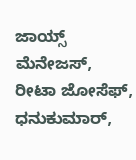ಜಾಯ್ಸ್ ಮೆನೇಜಸ್, ರೀಟಾ ಜೋಸೆಫ್, ಧನುಕುಮಾರ್,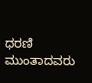ಧರಣಿ ಮುಂತಾದವರು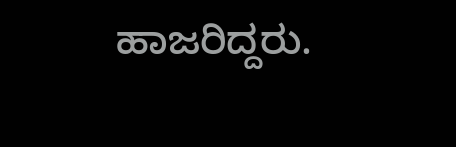ಹಾಜರಿದ್ದರು.